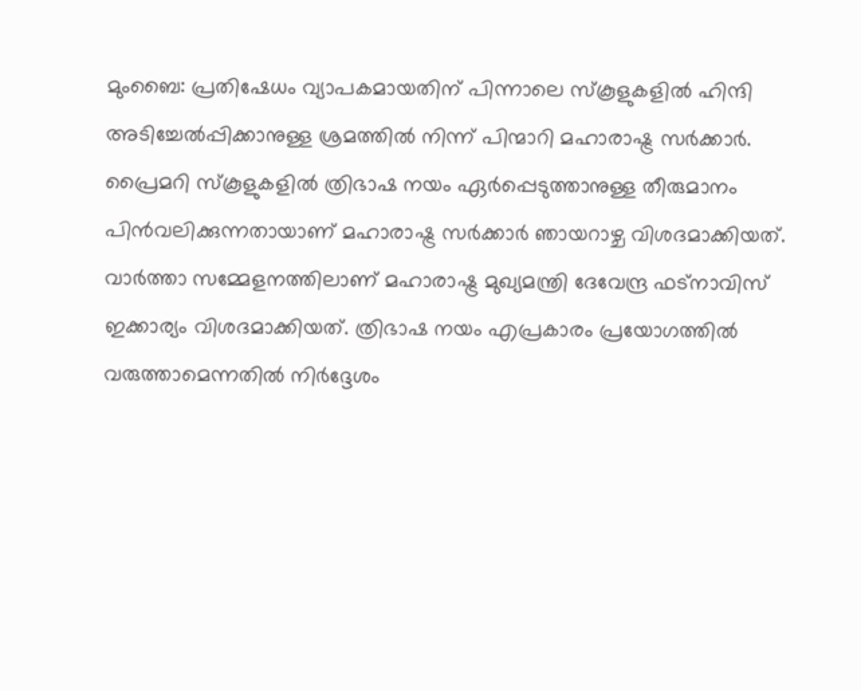മുംബൈ: പ്രതിഷേധം വ്യാപകമായതിന് പിന്നാലെ സ്കൂളുകളിൽ ഹിന്ദി അടിച്ചേൽപ്പിക്കാനുള്ള ശ്രമത്തിൽ നിന്ന് പിന്മാറി മഹാരാഷ്ട്ര സർക്കാർ. പ്രൈമറി സ്കൂളുകളിൽ ത്രിഭാഷ നയം ഏർപ്പെടുത്താനുള്ള തീരുമാനം പിൻവലിക്കുന്നതായാണ് മഹാരാഷ്ട്ര സർക്കാർ ഞായറാഴ്ച വിശദമാക്കിയത്. വാർത്താ സമ്മേളനത്തിലാണ് മഹാരാഷ്ട്ര മുഖ്യമന്ത്രി ദേവേന്ദ്ര ഫട്നാവിസ് ഇക്കാര്യം വിശദമാക്കിയത്. ത്രിഭാഷ നയം എപ്രകാരം പ്രയോഗത്തിൽ വരുത്താമെന്നതിൽ നിർദ്ദേശം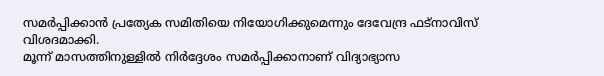സമർപ്പിക്കാൻ പ്രത്യേക സമിതിയെ നിയോഗിക്കുമെന്നും ദേവേന്ദ്ര ഫട്നാവിസ് വിശദമാക്കി.
മൂന്ന് മാസത്തിനുള്ളിൽ നിർദ്ദേശം സമർപ്പിക്കാനാണ് വിദ്യാഭ്യാസ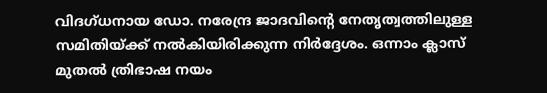വിദഗ്ധനായ ഡോ. നരേന്ദ്ര ജാദവിന്റെ നേതൃത്വത്തിലുള്ള സമിതിയ്ക്ക് നൽകിയിരിക്കുന്ന നിർദ്ദേശം. ഒന്നാം ക്ലാസ് മുതൽ ത്രിഭാഷ നയം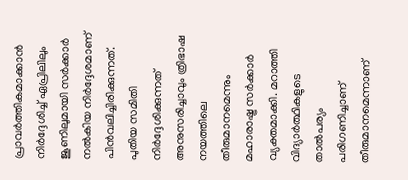പ്രാവർത്തികമാക്കാൻ നിർദ്ദേശിച്ച് ഏപ്രിലിലും ജൂണിലുമായി സർക്കാർ നൽകിയ നിർദ്ദേശമാണ് പിൻവലിച്ചിരിക്കുന്നത്. പുതിയ സമിതി നിർദ്ദേശിക്കുന്നത് അനുസരിച്ചാവും ത്രിഭാഷ നയത്തിലെ തീരുമാനമെന്നും മഹാരാഷ്ട്ര സർക്കാർ വ്യക്തമാക്കി. മറാത്തി വിദ്യാർത്ഥികളുടെ താൽപര്യം പരിഗണിച്ചാണ് തീരുമാനമെന്നാണ്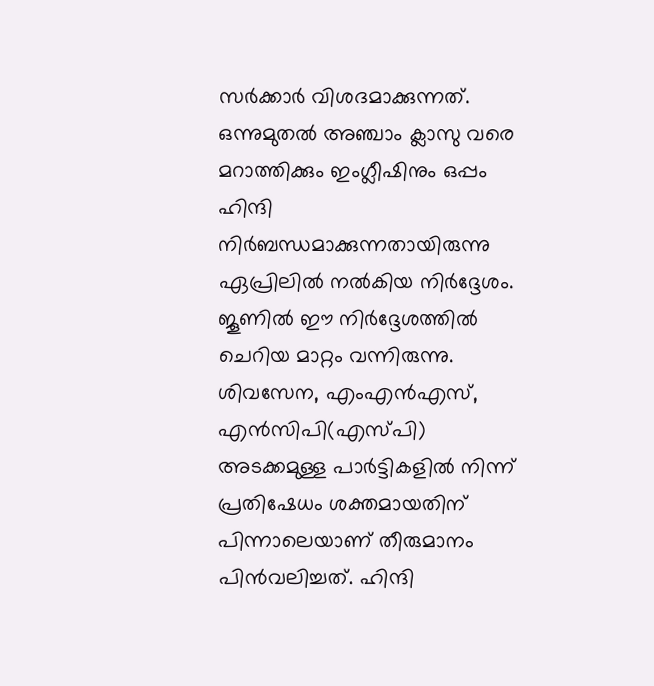സർക്കാർ വിശദമാക്കുന്നത്.
ഒന്നുമുതൽ അഞ്ചാം ക്ലാസു വരെ മറാത്തിക്കും ഇംഗ്ലീഷിനും ഒപ്പം ഹിന്ദി നിർബന്ധമാക്കുന്നതായിരുന്നു ഏപ്രിലിൽ നൽകിയ നിർദ്ദേശം. ജൂണിൽ ഈ നിർദ്ദേശത്തിൽ ചെറിയ മാറ്റം വന്നിരുന്നു. ശിവസേന, എംഎൻഎസ്, എൻസിപി(എസ്പി) അടക്കമുള്ള പാർട്ടികളിൽ നിന്ന് പ്രതിഷേധം ശക്തമായതിന് പിന്നാലെയാണ് തീരുമാനം പിൻവലിച്ചത്. ഹിന്ദി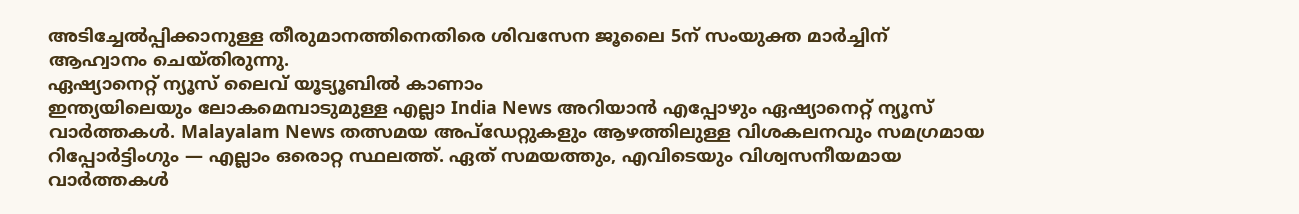അടിച്ചേൽപ്പിക്കാനുള്ള തീരുമാനത്തിനെതിരെ ശിവസേന ജൂലൈ 5ന് സംയുക്ത മാർച്ചിന് ആഹ്വാനം ചെയ്തിരുന്നു.
ഏഷ്യാനെറ്റ് ന്യൂസ് ലൈവ് യൂട്യൂബിൽ കാണാം
ഇന്ത്യയിലെയും ലോകമെമ്പാടുമുള്ള എല്ലാ India News അറിയാൻ എപ്പോഴും ഏഷ്യാനെറ്റ് ന്യൂസ് വാർത്തകൾ. Malayalam News തത്സമയ അപ്ഡേറ്റുകളും ആഴത്തിലുള്ള വിശകലനവും സമഗ്രമായ റിപ്പോർട്ടിംഗും — എല്ലാം ഒരൊറ്റ സ്ഥലത്ത്. ഏത് സമയത്തും, എവിടെയും വിശ്വസനീയമായ വാർത്തകൾ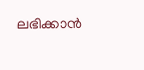ലഭിക്കാൻ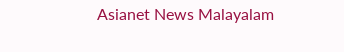Asianet News Malayalam